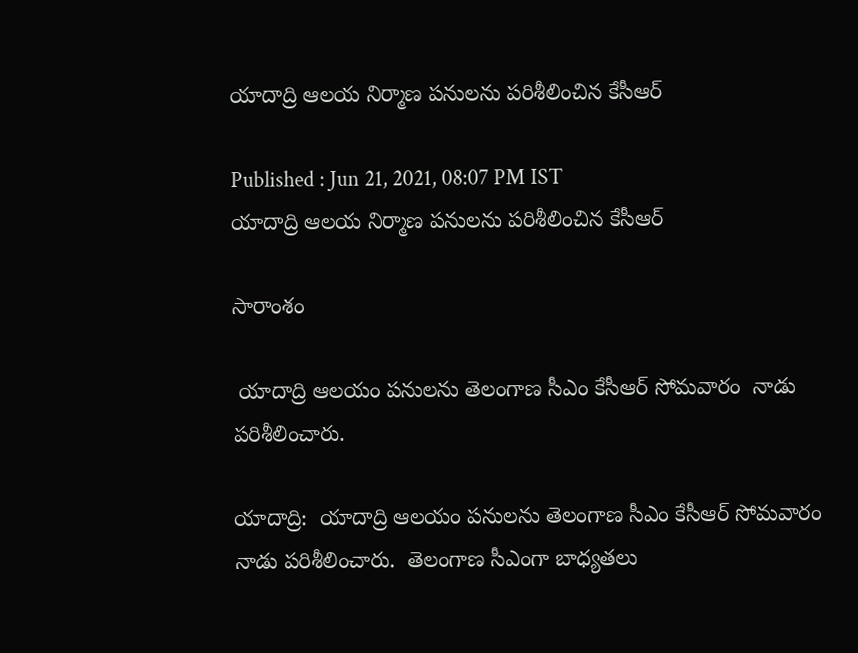యాదాద్రి ఆలయ నిర్మాణ పనులను పరిశీలించిన కేసీఆర్

Published : Jun 21, 2021, 08:07 PM IST
యాదాద్రి ఆలయ నిర్మాణ పనులను పరిశీలించిన కేసీఆర్

సారాంశం

 యాదాద్రి ఆలయం పనులను తెలంగాణ సీఎం కేసీఆర్ సోమవారం  నాడు పరిశీలించారు.

యాదాద్రి:  యాదాద్రి ఆలయం పనులను తెలంగాణ సీఎం కేసీఆర్ సోమవారం  నాడు పరిశీలించారు.  తెలంగాణ సీఎంగా బాధ్యతలు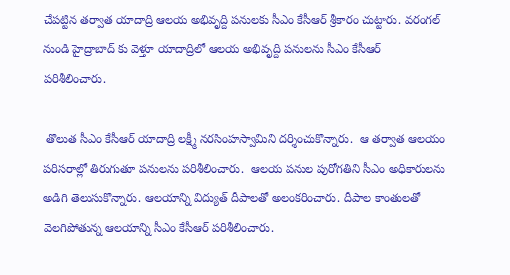చేపట్టిన తర్వాత యాదాద్రి ఆలయ అభివృద్ది పనులకు సీఎం కేసీఆర్ శ్రీకారం చుట్టారు. వరంగల్ నుండి హైద్రాబాద్ కు వెళ్తూ యాదాద్రిలో ఆలయ అభివృద్ది పనులను సీఎం కేసీఆర్ పరిశీలించారు.

 తొలుత సీఎం కేసీఆర్ యాదాద్రి లక్ష్మీ నరసింహస్వామిని దర్శించుకొన్నారు.  ఆ తర్వాత ఆలయం పరిసరాల్లో తిరుగుతూ పనులను పరిశీలించారు.  ఆలయ పనుల పురోగతిని సీఎం అధికారులను అడిగి తెలుసుకొన్నారు. ఆలయాన్ని విద్యుత్ దీపాలతో అలంకరించారు. దీపాల కాంతులతో వెలగిపోతున్న ఆలయాన్ని సీఎం కేసీఆర్ పరిశీలించారు.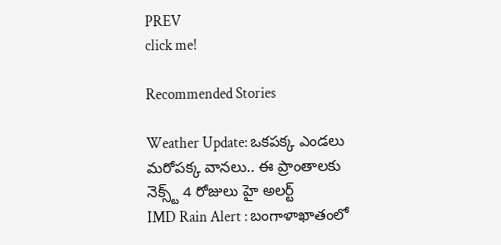PREV
click me!

Recommended Stories

Weather Update: ఒకపక్క ఎండలు మరోపక్క వానలు.. ఈ ప్రాంతాలకు నెక్స్ట్ 4 రోజులు హై అలర్ట్
IMD Rain Alert : బంగాళాఖాతంలో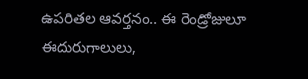ఉపరితల ఆవర్తనం.. ఈ రెండ్రోజులూ ఈదురుగాలులు,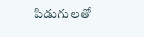పిడుగులతో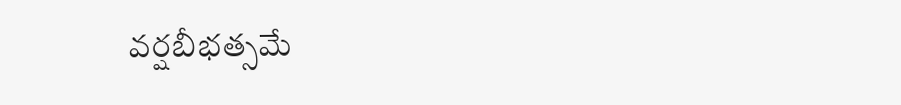వర్షబీభత్సమే